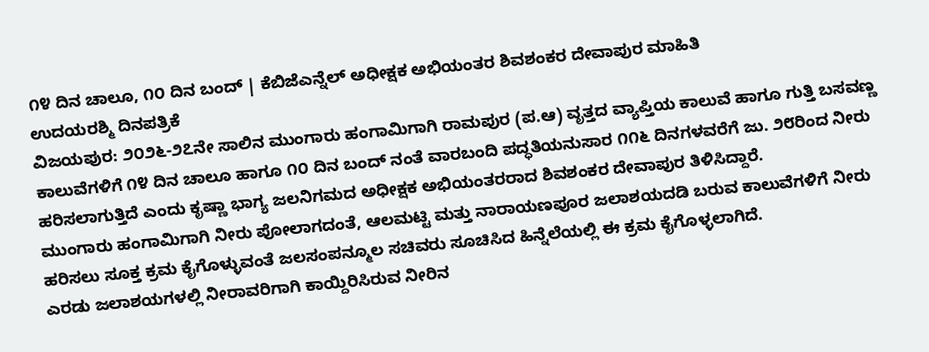೧೪ ದಿನ ಚಾಲೂ, ೧೦ ದಿನ ಬಂದ್ | ಕೆಬಿಜೆಎನ್ನೆಲ್ ಅಧೀಕ್ಷಕ ಅಭಿಯಂತರ ಶಿವಶಂಕರ ದೇವಾಪುರ ಮಾಹಿತಿ
ಉದಯರಶ್ಮಿ ದಿನಪತ್ರಿಕೆ
ವಿಜಯಪುರ: ೨೦೨೬-೨೭ನೇ ಸಾಲಿನ ಮುಂಗಾರು ಹಂಗಾಮಿಗಾಗಿ ರಾಮಪುರ (ಪ.ಆ) ವೃತ್ತದ ವ್ಯಾಪ್ತಿಯ ಕಾಲುವೆ ಹಾಗೂ ಗುತ್ತಿ ಬಸವಣ್ಣ ಕಾಲುವೆಗಳಿಗೆ ೧೪ ದಿನ ಚಾಲೂ ಹಾಗೂ ೧೦ ದಿನ ಬಂದ್ ನಂತೆ ವಾರಬಂದಿ ಪದ್ಧತಿಯನುಸಾರ ೧೧೬ ದಿನಗಳವರೆಗೆ ಜು. ೨೮ರಿಂದ ನೀರು ಹರಿಸಲಾಗುತ್ತಿದೆ ಎಂದು ಕೃಷ್ಣಾ ಭಾಗ್ಯ ಜಲನಿಗಮದ ಅಧೀಕ್ಷಕ ಅಭಿಯಂತರರಾದ ಶಿವಶಂಕರ ದೇವಾಪುರ ತಿಳಿಸಿದ್ದಾರೆ.
ಮುಂಗಾರು ಹಂಗಾಮಿಗಾಗಿ ನೀರು ಪೋಲಾಗದಂತೆ, ಆಲಮಟ್ಟಿ ಮತ್ತು ನಾರಾಯಣಪೂರ ಜಲಾಶಯದಡಿ ಬರುವ ಕಾಲುವೆಗಳಿಗೆ ನೀರು ಹರಿಸಲು ಸೂಕ್ತ ಕ್ರಮ ಕೈಗೊಳ್ಳುವಂತೆ ಜಲಸಂಪನ್ಮೂಲ ಸಚಿವರು ಸೂಚಿಸಿದ ಹಿನ್ನೆಲೆಯಲ್ಲಿ ಈ ಕ್ರಮ ಕೈಗೊಳ್ಳಲಾಗಿದೆ.
ಎರಡು ಜಲಾಶಯಗಳಲ್ಲಿ ನೀರಾವರಿಗಾಗಿ ಕಾಯ್ದಿರಿಸಿರುವ ನೀರಿನ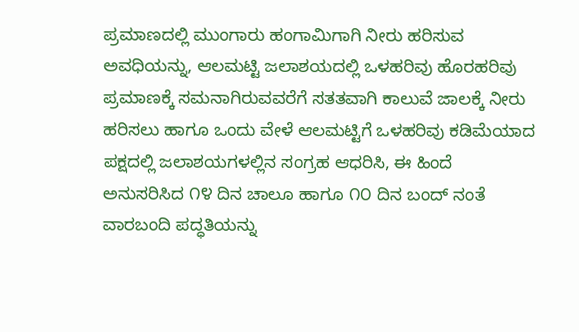ಪ್ರಮಾಣದಲ್ಲಿ ಮುಂಗಾರು ಹಂಗಾಮಿಗಾಗಿ ನೀರು ಹರಿಸುವ ಅವಧಿಯನ್ನು, ಆಲಮಟ್ಟಿ ಜಲಾಶಯದಲ್ಲಿ ಒಳಹರಿವು ಹೊರಹರಿವು ಪ್ರಮಾಣಕ್ಕೆ ಸಮನಾಗಿರುವವರೆಗೆ ಸತತವಾಗಿ ಕಾಲುವೆ ಜಾಲಕ್ಕೆ ನೀರು ಹರಿಸಲು ಹಾಗೂ ಒಂದು ವೇಳೆ ಆಲಮಟ್ಟಿಗೆ ಒಳಹರಿವು ಕಡಿಮೆಯಾದ ಪಕ್ಷದಲ್ಲಿ ಜಲಾಶಯಗಳಲ್ಲಿನ ಸಂಗ್ರಹ ಆಧರಿಸಿ, ಈ ಹಿಂದೆ ಅನುಸರಿಸಿದ ೧೪ ದಿನ ಚಾಲೂ ಹಾಗೂ ೧೦ ದಿನ ಬಂದ್ ನಂತೆ ವಾರಬಂದಿ ಪದ್ಧತಿಯನ್ನು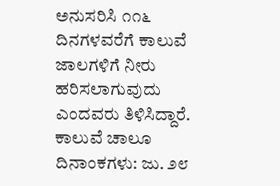ಅನುಸರಿಸಿ ೧೧೬ ದಿನಗಳವರೆಗೆ ಕಾಲುವೆ ಜಾಲಗಳಿಗೆ ನೀರು ಹರಿಸಲಾಗುವುದು ಎಂದವರು ತಿಳಿಸಿದ್ದಾರೆ.
ಕಾಲುವೆ ಚಾಲೂ ದಿನಾಂಕಗಳು: ಜು. ೨೮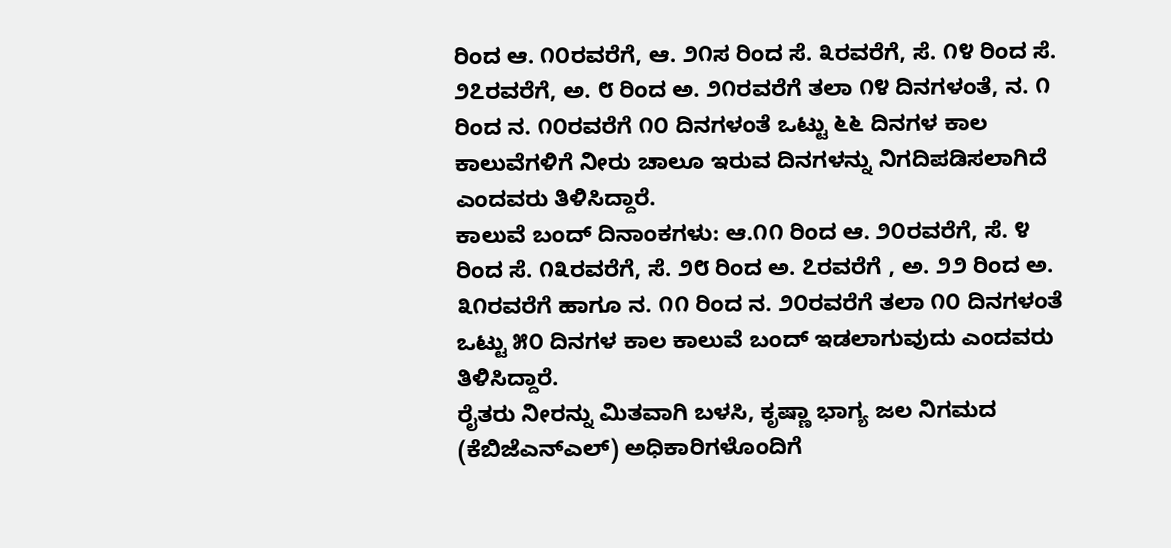ರಿಂದ ಆ. ೧೦ರವರೆಗೆ, ಆ. ೨೧ಸ ರಿಂದ ಸೆ. ೩ರವರೆಗೆ, ಸೆ. ೧೪ ರಿಂದ ಸೆ. ೨೭ರವರೆಗೆ, ಅ. ೮ ರಿಂದ ಅ. ೨೧ರವರೆಗೆ ತಲಾ ೧೪ ದಿನಗಳಂತೆ, ನ. ೧ ರಿಂದ ನ. ೧೦ರವರೆಗೆ ೧೦ ದಿನಗಳಂತೆ ಒಟ್ಟು ೬೬ ದಿನಗಳ ಕಾಲ ಕಾಲುವೆಗಳಿಗೆ ನೀರು ಚಾಲೂ ಇರುವ ದಿನಗಳನ್ನು ನಿಗದಿಪಡಿಸಲಾಗಿದೆ ಎಂದವರು ತಿಳಿಸಿದ್ದಾರೆ.
ಕಾಲುವೆ ಬಂದ್ ದಿನಾಂಕಗಳು: ಆ.೧೧ ರಿಂದ ಆ. ೨೦ರವರೆಗೆ, ಸೆ. ೪ ರಿಂದ ಸೆ. ೧೩ರವರೆಗೆ, ಸೆ. ೨೮ ರಿಂದ ಅ. ೭ರವರೆಗೆ , ಅ. ೨೨ ರಿಂದ ಅ. ೩೧ರವರೆಗೆ ಹಾಗೂ ನ. ೧೧ ರಿಂದ ನ. ೨೦ರವರೆಗೆ ತಲಾ ೧೦ ದಿನಗಳಂತೆ ಒಟ್ಟು ೫೦ ದಿನಗಳ ಕಾಲ ಕಾಲುವೆ ಬಂದ್ ಇಡಲಾಗುವುದು ಎಂದವರು ತಿಳಿಸಿದ್ದಾರೆ.
ರೈತರು ನೀರನ್ನು ಮಿತವಾಗಿ ಬಳಸಿ, ಕೃಷ್ಣಾ ಭಾಗ್ಯ ಜಲ ನಿಗಮದ (ಕೆಬಿಜೆಎನ್ಎಲ್) ಅಧಿಕಾರಿಗಳೊಂದಿಗೆ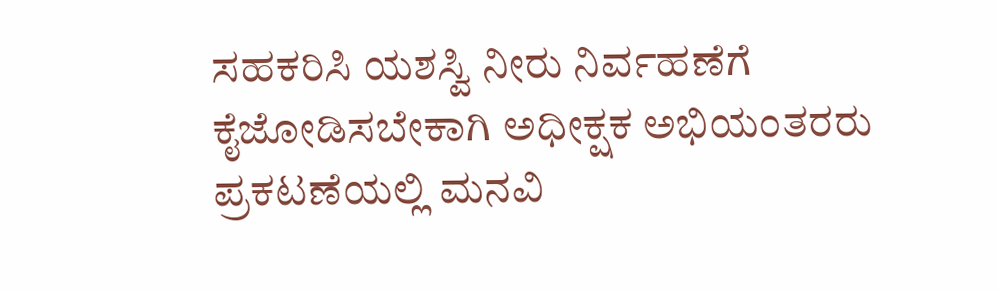ಸಹಕರಿಸಿ ಯಶಸ್ವಿ ನೀರು ನಿರ್ವಹಣೆಗೆ ಕೈಜೋಡಿಸಬೇಕಾಗಿ ಅಧೀಕ್ಷಕ ಅಭಿಯಂತರರು ಪ್ರಕಟಣೆಯಲ್ಲಿ ಮನವಿ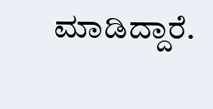ಮಾಡಿದ್ದಾರೆ.